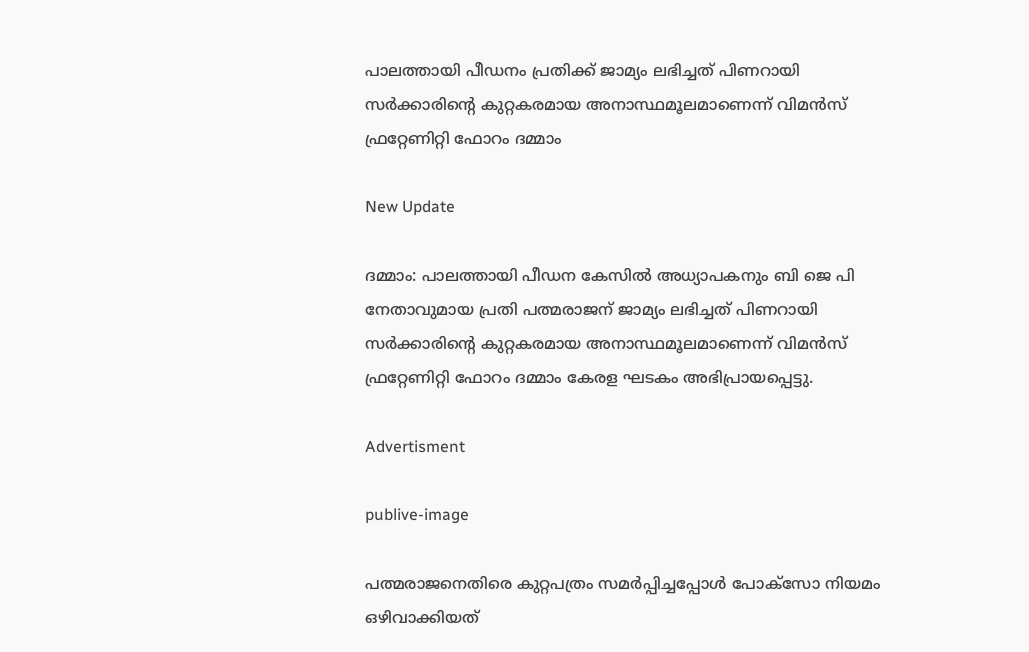പാലത്തായി പീഡനം പ്രതിക്ക് ജാമ്യം ലഭിച്ചത് പിണറായി സര്‍ക്കാരിന്റെ കുറ്റകരമായ അനാസ്ഥമൂലമാണെന്ന് വിമന്‍സ് ഫ്രറ്റേണിറ്റി ഫോറം ദമ്മാം

New Update

ദമ്മാം: പാലത്തായി പീഡന കേസില്‍ അധ്യാപകനും ബി ജെ പി നേതാവുമായ പ്രതി പത്മരാജന് ജാമ്യം ലഭിച്ചത് പിണറായി സര്‍ക്കാരിന്റെ കുറ്റകരമായ അനാസ്ഥമൂലമാണെന്ന് വിമന്‍സ് ഫ്രറ്റേണിറ്റി ഫോറം ദമ്മാം കേരള ഘടകം അഭിപ്രായപ്പെട്ടു.

Advertisment

publive-image

പത്മരാജനെതിരെ കുറ്റപത്രം സമര്‍പ്പിച്ചപ്പോള്‍ പോക്‌സോ നിയമം ഒഴിവാക്കിയത്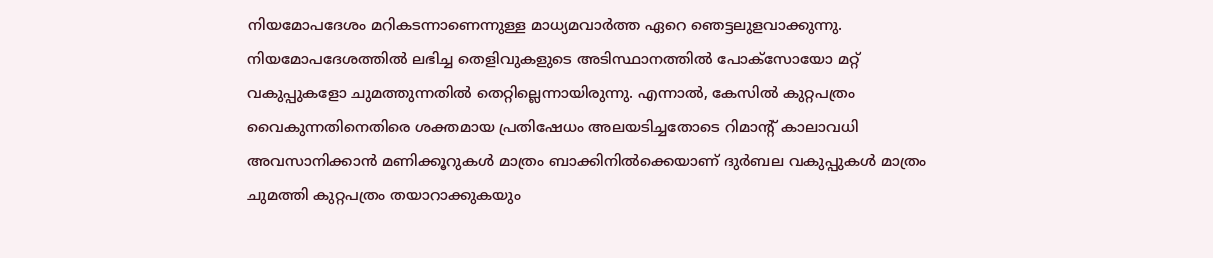നിയമോപദേശം മറികടന്നാണെന്നുള്ള മാധ്യമവാര്‍ത്ത ഏറെ ഞെട്ടലുളവാക്കുന്നു. നിയമോപദേശത്തില്‍ ലഭിച്ച തെളിവുകളുടെ അടിസ്ഥാനത്തില്‍ പോക്സോയോ മറ്റ് വകുപ്പുകളോ ചുമത്തുന്നതില്‍ തെറ്റില്ലെന്നായിരുന്നു. എന്നാല്‍, കേസില്‍ കുറ്റപത്രം വൈകുന്നതിനെതിരെ ശക്തമായ പ്രതിഷേധം അലയടിച്ചതോടെ റിമാന്റ് കാലാവധി അവസാനിക്കാന്‍ മണിക്കൂറുകള്‍ മാത്രം ബാക്കിനില്‍ക്കെയാണ് ദുര്‍ബല വകുപ്പുകള്‍ മാത്രം ചുമത്തി കുറ്റപത്രം തയാറാക്കുകയും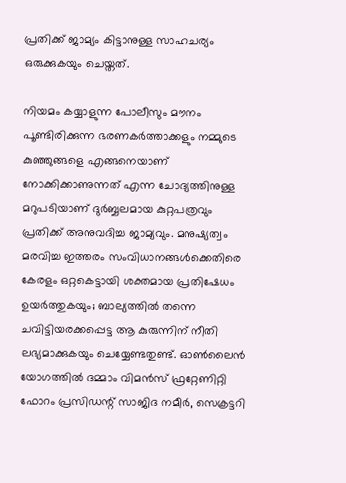പ്രതിക്ക് ജാമ്യം കിട്ടാനുള്ള സാഹചര്യം ഒരുക്കുകയും ചെയ്തത്.

നിയമം കയ്യാളുന്ന പോലീസും മൗനം പൂണ്ടിരിക്കുന്ന ഭരണകര്‍ത്താക്കളും നമ്മുടെ കുഞ്ഞുങ്ങളെ എങ്ങനെയാണ് നോക്കിക്കാണുന്നത് എന്ന ചോദ്യത്തിനുള്ള മറുപടിയാണ് ദുര്‍ബ്ബലമായ കുറ്റപത്രവും പ്രതിക്ക് അനുവദിച്ച ജാമ്യവും. മനുഷ്യത്വം മരവിച്ച ഇത്തരം സംവിധാനങ്ങള്‍ക്കെതിരെ കേരളം ഒറ്റകെട്ടായി ശക്തമായ പ്രതിഷേധം ഉയര്‍ത്തുകയും; ബാല്യത്തില്‍ തന്നെ ചവിട്ടിയരക്കപ്പെട്ട ആ കുരുന്നിന് നീതി ലഭ്യമാക്കുകയും ചെയ്യേണ്ടതുണ്ട്. ഓണ്‍ലൈന്‍ യോഗത്തില്‍ ദമ്മാം വിമന്‍സ് ഫ്രറ്റേണിറ്റി ഫോറം പ്രസിഡന്റ് സാജിദ നമീര്‍, സെക്രട്ടറി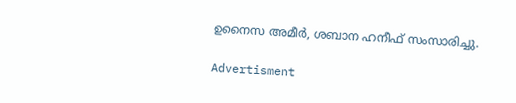ഉനൈസ അമീര്‍, ശബാന ഹനീഫ് സംസാരിച്ചു.

Advertisment